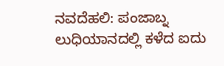ನವದೆಹಲಿ: ಪಂಜಾಬ್ನ ಲುಧಿಯಾನದಲ್ಲಿ ಕಳೆದ ಐದು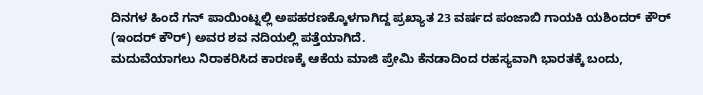ದಿನಗಳ ಹಿಂದೆ ಗನ್ ಪಾಯಿಂಟ್ನಲ್ಲಿ ಅಪಹರಣಕ್ಕೊಳಗಾಗಿದ್ದ ಪ್ರಖ್ಯಾತ 23 ವರ್ಷದ ಪಂಜಾಬಿ ಗಾಯಕಿ ಯಶಿಂದರ್ ಕೌರ್ (ಇಂದರ್ ಕೌರ್) ಅವರ ಶವ ನದಿಯಲ್ಲಿ ಪತ್ತೆಯಾಗಿದೆ.
ಮದುವೆಯಾಗಲು ನಿರಾಕರಿಸಿದ ಕಾರಣಕ್ಕೆ ಆಕೆಯ ಮಾಜಿ ಪ್ರೇಮಿ ಕೆನಡಾದಿಂದ ರಹಸ್ಯವಾಗಿ ಭಾರತಕ್ಕೆ ಬಂದು,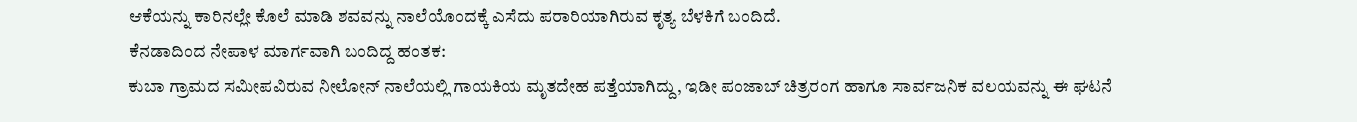ಆಕೆಯನ್ನು ಕಾರಿನಲ್ಲೇ ಕೊಲೆ ಮಾಡಿ ಶವವನ್ನು ನಾಲೆಯೊಂದಕ್ಕೆ ಎಸೆದು ಪರಾರಿಯಾಗಿರುವ ಕೃತ್ಯ ಬೆಳಕಿಗೆ ಬಂದಿದೆ.
ಕೆನಡಾದಿಂದ ನೇಪಾಳ ಮಾರ್ಗವಾಗಿ ಬಂದಿದ್ದ ಹಂತಕ:
ಕುಬಾ ಗ್ರಾಮದ ಸಮೀಪವಿರುವ ನೀಲೋನ್ ನಾಲೆಯಲ್ಲಿ ಗಾಯಕಿಯ ಮೃತದೇಹ ಪತ್ತೆಯಾಗಿದ್ದು, ಇಡೀ ಪಂಜಾಬ್ ಚಿತ್ರರಂಗ ಹಾಗೂ ಸಾರ್ವಜನಿಕ ವಲಯವನ್ನು ಈ ಘಟನೆ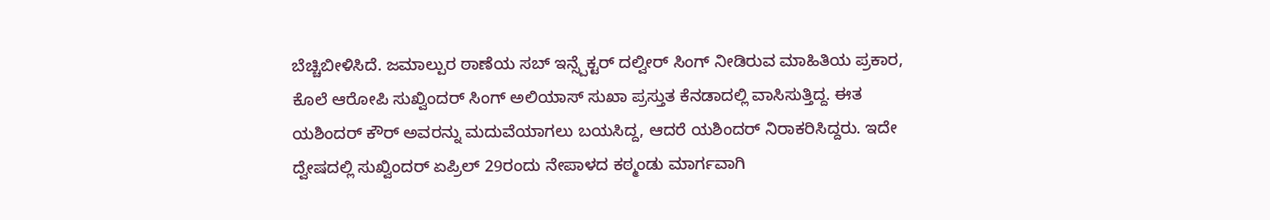ಬೆಚ್ಚಿಬೀಳಿಸಿದೆ. ಜಮಾಲ್ಪುರ ಠಾಣೆಯ ಸಬ್ ಇನ್ಸ್ಪೆಕ್ಟರ್ ದಲ್ವೀರ್ ಸಿಂಗ್ ನೀಡಿರುವ ಮಾಹಿತಿಯ ಪ್ರಕಾರ, ಕೊಲೆ ಆರೋಪಿ ಸುಖ್ವಿಂದರ್ ಸಿಂಗ್ ಅಲಿಯಾಸ್ ಸುಖಾ ಪ್ರಸ್ತುತ ಕೆನಡಾದಲ್ಲಿ ವಾಸಿಸುತ್ತಿದ್ದ. ಈತ ಯಶಿಂದರ್ ಕೌರ್ ಅವರನ್ನು ಮದುವೆಯಾಗಲು ಬಯಸಿದ್ದ, ಆದರೆ ಯಶಿಂದರ್ ನಿರಾಕರಿಸಿದ್ದರು. ಇದೇ ದ್ವೇಷದಲ್ಲಿ ಸುಖ್ವಿಂದರ್ ಏಪ್ರಿಲ್ 29ರಂದು ನೇಪಾಳದ ಕಠ್ಮಂಡು ಮಾರ್ಗವಾಗಿ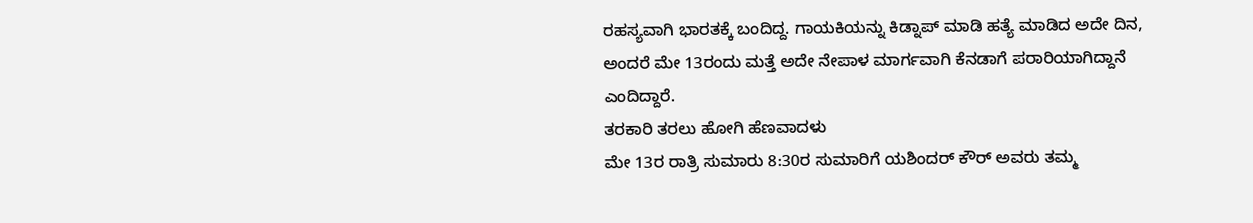ರಹಸ್ಯವಾಗಿ ಭಾರತಕ್ಕೆ ಬಂದಿದ್ದ. ಗಾಯಕಿಯನ್ನು ಕಿಡ್ನಾಪ್ ಮಾಡಿ ಹತ್ಯೆ ಮಾಡಿದ ಅದೇ ದಿನ, ಅಂದರೆ ಮೇ 13ರಂದು ಮತ್ತೆ ಅದೇ ನೇಪಾಳ ಮಾರ್ಗವಾಗಿ ಕೆನಡಾಗೆ ಪರಾರಿಯಾಗಿದ್ದಾನೆ ಎಂದಿದ್ದಾರೆ.
ತರಕಾರಿ ತರಲು ಹೋಗಿ ಹೆಣವಾದಳು
ಮೇ 13ರ ರಾತ್ರಿ ಸುಮಾರು 8:30ರ ಸುಮಾರಿಗೆ ಯಶಿಂದರ್ ಕೌರ್ ಅವರು ತಮ್ಮ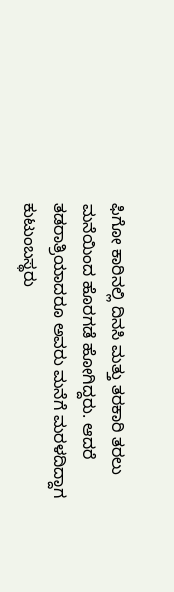ಫಿಗೋ ಕಾರಿನಲ್ಲಿ ದಿನಸಿ ಮತ್ತು ತರಕಾರಿ ತರಲು ಮನೆಯಿಂದ ಹೊರಗಡೆ ಹೋಗಿದ್ದರು. ಆದರೆ ತಡರಾತ್ರಿಯಾದರೂ ಅವರು ಮನೆಗೆ ಮರಳದಿದ್ದಾಗ ಕುಟುಂಬಸ್ಥರು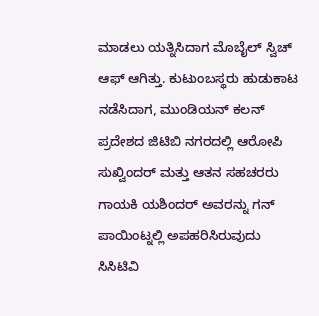ಮಾಡಲು ಯತ್ನಿಸಿದಾಗ ಮೊಬೈಲ್ ಸ್ವಿಚ್ ಆಫ್ ಆಗಿತ್ತು. ಕುಟುಂಬಸ್ಥರು ಹುಡುಕಾಟ ನಡೆಸಿದಾಗ, ಮುಂಡಿಯನ್ ಕಲನ್ ಪ್ರದೇಶದ ಜಿಟಿಬಿ ನಗರದಲ್ಲಿ ಆರೋಪಿ ಸುಖ್ವಿಂದರ್ ಮತ್ತು ಆತನ ಸಹಚರರು ಗಾಯಕಿ ಯಶಿಂದರ್ ಅವರನ್ನು ಗನ್ ಪಾಯಿಂಟ್ನಲ್ಲಿ ಅಪಹರಿಸಿರುವುದು ಸಿಸಿಟಿವಿ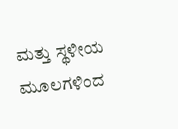ಮತ್ತು ಸ್ಥಳೀಯ ಮೂಲಗಳಿಂದ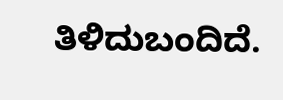ತಿಳಿದುಬಂದಿದೆ.